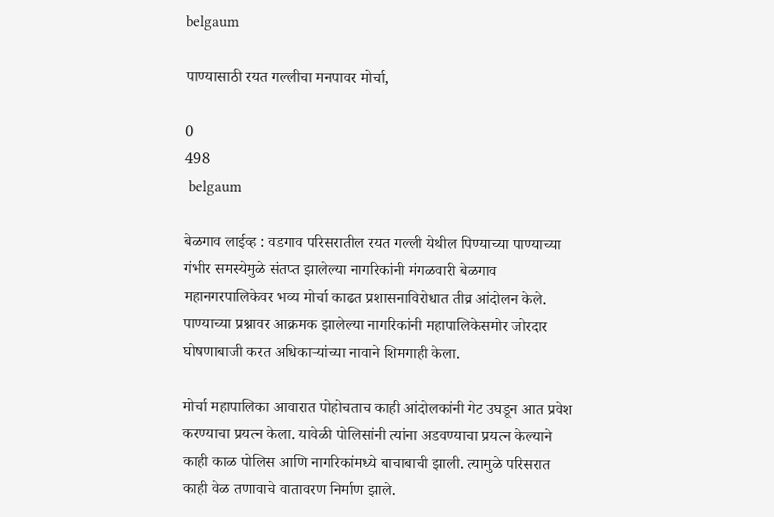belgaum

पाण्यासाठी रयत गल्लीचा मनपावर मोर्चा,

0
498
 belgaum

बेळगाव लाईव्ह : वडगाव परिसरातील रयत गल्ली येथील पिण्याच्या पाण्याच्या गंभीर समस्येमुळे संतप्त झालेल्या नागरिकांनी मंगळवारी बेळगाव महानगरपालिकेवर भव्य मोर्चा काढत प्रशासनाविरोधात तीव्र आंदोलन केले. पाण्याच्या प्रश्नावर आक्रमक झालेल्या नागरिकांनी महापालिकेसमोर जोरदार घोषणाबाजी करत अधिकाऱ्यांच्या नावाने शिमगाही केला.

मोर्चा महापालिका आवारात पोहोचताच काही आंदोलकांनी गेट उघडून आत प्रवेश करण्याचा प्रयत्न केला. यावेळी पोलिसांनी त्यांना अडवण्याचा प्रयत्न केल्याने काही काळ पोलिस आणि नागरिकांमध्ये बाचाबाची झाली. त्यामुळे परिसरात काही वेळ तणावाचे वातावरण निर्माण झाले.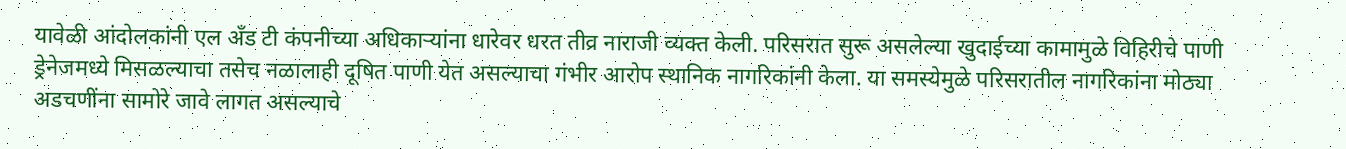यावेळी आंदोलकांनी एल अँड टी कंपनीच्या अधिकाऱ्यांना धारेवर धरत तीव्र नाराजी व्यक्त केली. परिसरात सुरू असलेल्या खुदाईच्या कामामुळे विहिरीचे पाणी ड्रेनेजमध्ये मिसळल्याचा तसेच नळालाही दूषित पाणी येत असल्याचा गंभीर आरोप स्थानिक नागरिकांनी केला. या समस्येमुळे परिसरातील नागरिकांना मोठ्या अडचणींना सामोरे जावे लागत असल्याचे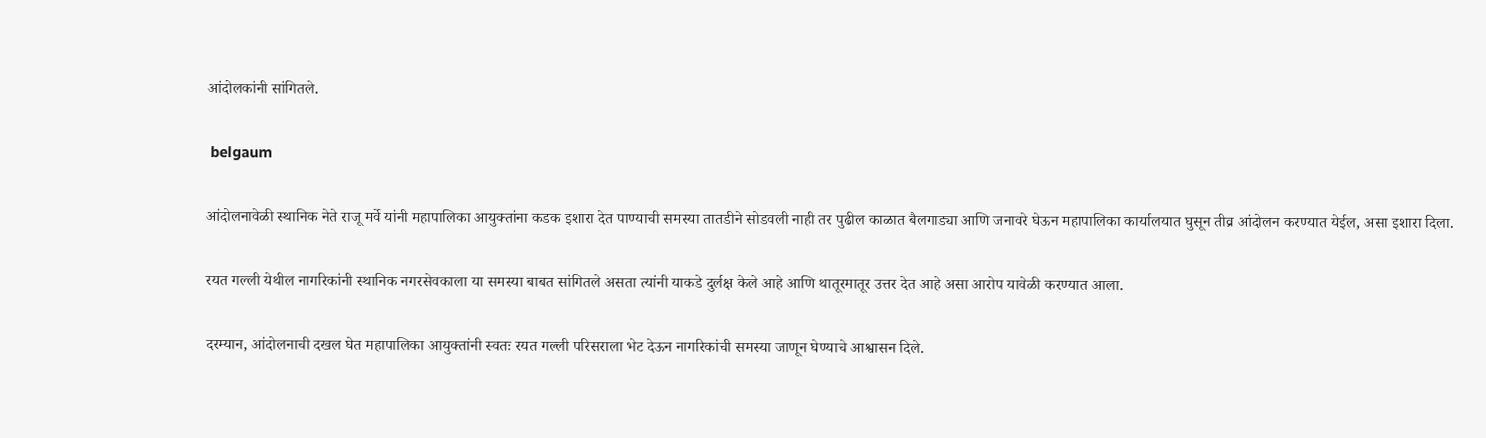आंदोलकांनी सांगितले.

 belgaum

आंदोलनावेळी स्थानिक नेते राजू मर्वे यांनी महापालिका आयुक्तांना कडक इशारा देत पाण्याची समस्या तातडीने सोडवली नाही तर पुढील काळात बैलगाड्या आणि जनावरे घेऊन महापालिका कार्यालयात घुसून तीव्र आंदोलन करण्यात येईल, असा इशारा दिला.

रयत गल्ली येथील नागरिकांनी स्थानिक नगरसेवकाला या समस्या बाबत सांगितले असता त्यांनी याकडे दुर्लक्ष केले आहे आणि थातूरमातूर उत्तर देत आहे असा आरोप यावेळी करण्यात आला.

दरम्यान, आंदोलनाची दखल घेत महापालिका आयुक्तांनी स्वतः रयत गल्ली परिसराला भेट देऊन नागरिकांची समस्या जाणून घेण्याचे आश्वासन दिले.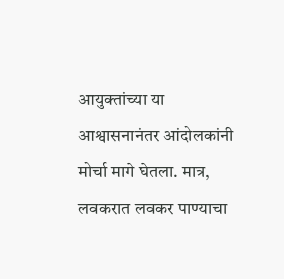आयुक्तांच्या या आश्वासनानंतर आंदोलकांनी मोर्चा मागे घेतला. मात्र, लवकरात लवकर पाण्याचा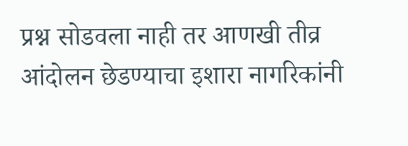प्रश्न सोडवला नाही तर आणखी तीव्र आंदोलन छेडण्याचा इशारा नागरिकांनी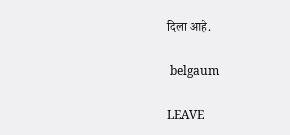दिला आहे.

 belgaum

LEAVE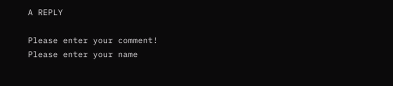A REPLY

Please enter your comment!
Please enter your name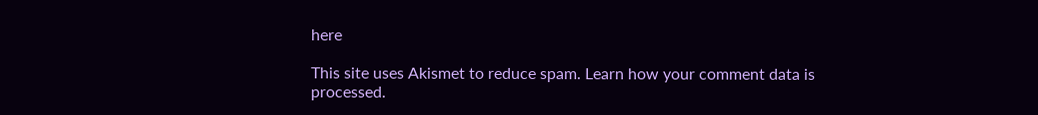here

This site uses Akismet to reduce spam. Learn how your comment data is processed.